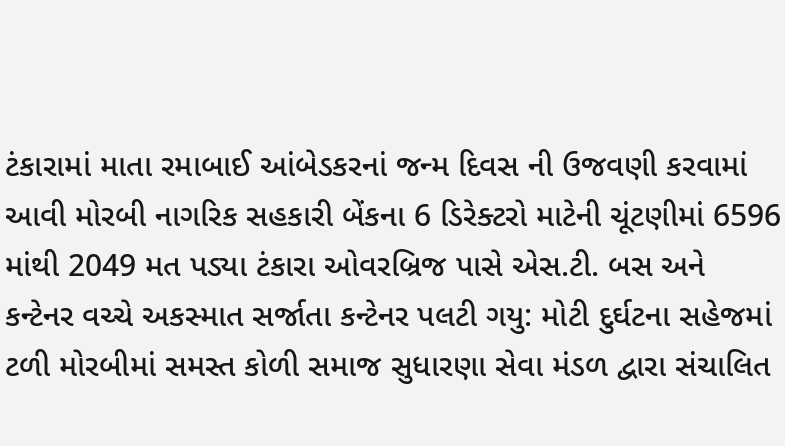ટંકારામાં માતા રમાબાઈ આંબેડકરનાં જન્મ દિવસ ની ઉજવણી કરવામાં આવી મોરબી નાગરિક સહકારી બેંકના 6 ડિરેક્ટરો માટેની ચૂંટણીમાં 6596 માંથી 2049 મત પડ્યા ટંકારા ઓવરબ્રિજ પાસે એસ.ટી. બસ અને કન્ટેનર વચ્ચે અકસ્માત સર્જાતા કન્ટેનર પલટી ગયુ: મોટી દુર્ઘટના સહેજમાં ટળી મોરબીમાં સમસ્ત કોળી સમાજ સુધારણા સેવા મંડળ દ્વારા સંચાલિત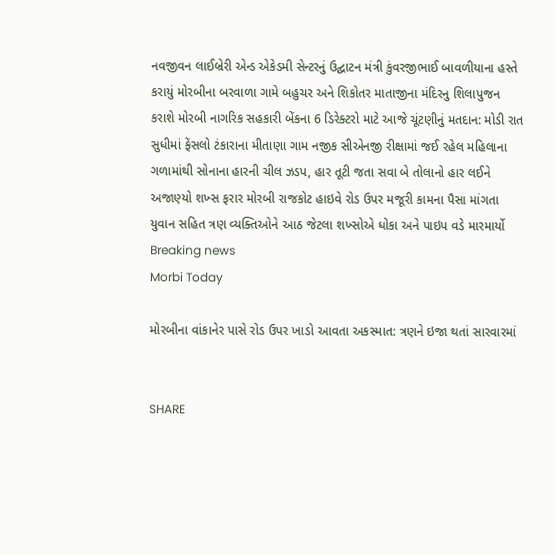નવજીવન લાઈબ્રેરી એન્ડ એકેડમી સેન્ટરનું ઉદ્ઘાટન મંત્રી કુંવરજીભાઈ બાવળીયાના હસ્તે કરાયું મોરબીના બરવાળા ગામે બહુચર અને શિકોતર માતાજીના મંદિરનુ શિલાપુજન કરાશે મોરબી નાગરિક સહકારી બેંકના 6 ડિરેક્ટરો માટે આજે ચૂંટણીનું મતદાન: મોડી રાત સુધીમાં ફેંસલો ટંકારાના મીતાણા ગામ નજીક સીએનજી રીક્ષામાં જઈ રહેલ મહિલાના ગળામાંથી સોનાના હારની ચીલ ઝડપ, હાર તૂટી જતા સવા બે તોલાનો હાર લઈને અજાણ્યો શખ્સ ફરાર મોરબી રાજકોટ હાઇવે રોડ ઉપર મજૂરી કામના પૈસા માંગતા યુવાન સહિત ત્રણ વ્યક્તિઓને આઠ જેટલા શખ્સોએ ધોકા અને પાઇપ વડે મારમાર્યો
Breaking news
Morbi Today

મોરબીના વાંકાનેર પાસે રોડ ઉપર ખાડો આવતા અકસ્માત: ત્રણને ઇજા થતાં સારવારમાં


SHARE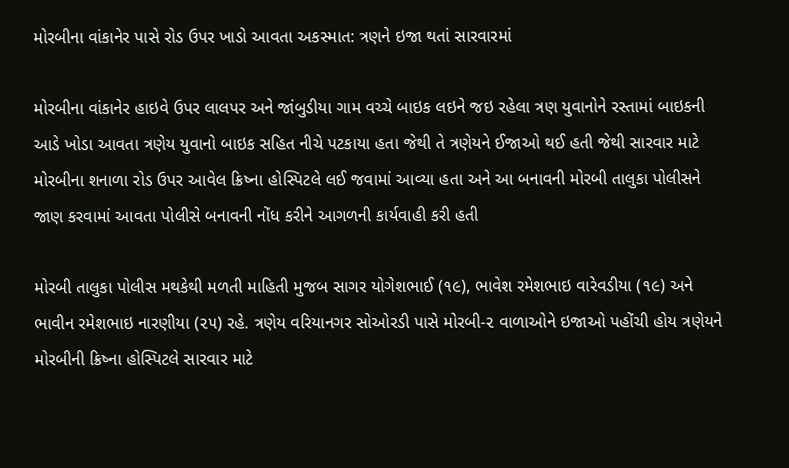મોરબીના વાંકાનેર પાસે રોડ ઉપર ખાડો આવતા અકસ્માત: ત્રણને ઇજા થતાં સારવારમાં

મોરબીના વાંકાનેર હાઇવે ઉપર લાલપર અને જાંબુડીયા ગામ વચ્ચે બાઇક લઇને જઇ રહેલા ત્રણ યુવાનોને રસ્તામાં બાઇકની આડે ખોડા આવતા ત્રણેય યુવાનો બાઇક સહિત નીચે પટકાયા હતા જેથી તે ત્રણેયને ઈજાઓ થઈ હતી જેથી સારવાર માટે મોરબીના શનાળા રોડ ઉપર આવેલ ક્રિષ્ના હોસ્પિટલે લઈ જવામાં આવ્યા હતા અને આ બનાવની મોરબી તાલુકા પોલીસને જાણ કરવામાં આવતા પોલીસે બનાવની નોંધ કરીને આગળની કાર્યવાહી કરી હતી

મોરબી તાલુકા પોલીસ મથકેથી મળતી માહિતી મુજબ સાગર યોગેશભાઈ (૧૯), ભાવેશ રમેશભાઇ વારેવડીયા (૧૯) અને ભાવીન રમેશભાઇ નારણીયા (૨૫) રહે. ત્રણેય વરિયાનગર સોઓરડી પાસે મોરબી-૨ વાળાઓને ઇજાઓ પહોંચી હોય ત્રણેયને મોરબીની ક્રિષ્ના હોસ્પિટલે સારવાર માટે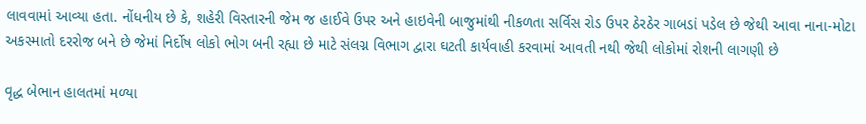લાવવામાં આવ્યા હતા. નોંધનીય છે કે, શહેરી વિસ્તારની જેમ જ હાઈવે ઉપર અને હાઇવેની બાજુમાંથી નીકળતા સર્વિસ રોડ ઉપર ઠેરઠેર ગાબડાં પડેલ છે જેથી આવા નાના-મોટા અકસ્માતો દરરોજ બને છે જેમાં નિર્દોષ લોકો ભોગ બની રહ્યા છે માટે સંલગ્ન વિભાગ દ્વારા ઘટતી કાર્યવાહી કરવામાં આવતી નથી જેથી લોકોમાં રોશની લાગણી છે

વૃદ્ધ બેભાન હાલતમાં મળ્યા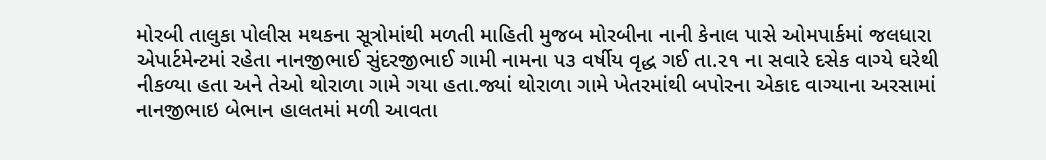મોરબી તાલુકા પોલીસ મથકના સૂત્રોમાંથી મળતી માહિતી મુજબ મોરબીના નાની કેનાલ પાસે ઓમપાર્કમાં જલધારા એપાર્ટમેન્ટમાં રહેતા નાનજીભાઈ સુંદરજીભાઈ ગામી નામના ૫૩ વર્ષીય વૃદ્ધ ગઈ તા.૨૧ ના સવારે દસેક વાગ્યે ઘરેથી નીકળ્યા હતા અને તેઓ થોરાળા ગામે ગયા હતા.જ્યાં થોરાળા ગામે ખેતરમાંથી બપોરના એકાદ વાગ્યાના અરસામાં નાનજીભાઇ બેભાન હાલતમાં મળી આવતા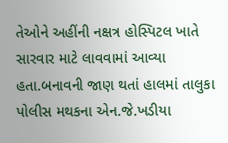તેઓને અહીંની નક્ષત્ર હોસ્પિટલ ખાતે સારવાર માટે લાવવામાં આવ્યા હતા.બનાવની જાણ થતાં હાલમાં તાલુકા પોલીસ મથકના એન.જે.ખડીયા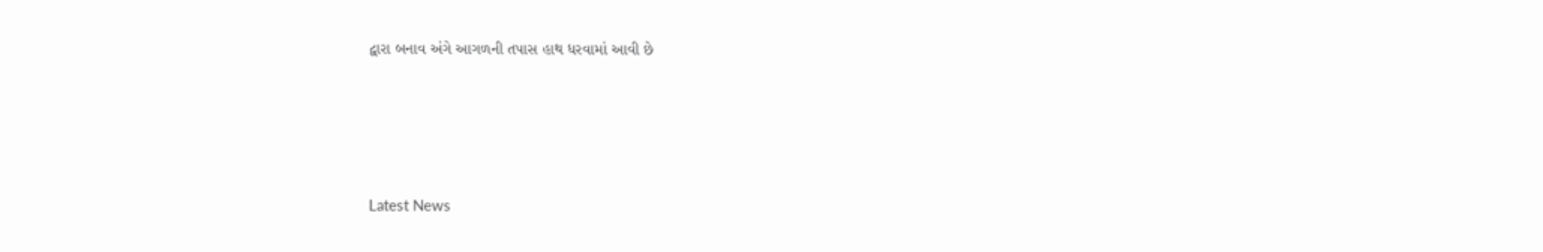દ્વારા બનાવ અંગે આગળની તપાસ હાથ ધરવામાં આવી છે






Latest News